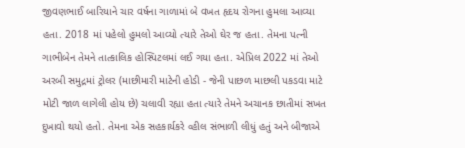જીવણભાઈ બારિયાને ચાર વર્ષના ગાળામાં બે વખત હૃદય રોગના હુમલા આવ્યા હતા. 2018 માં પહેલો હુમલો આવ્યો ત્યારે તેઓ ઘેર જ હતા. તેમના પત્ની ગાભીબેન તેમને તાત્કાલિક હોસ્પિટલમાં લઈ ગયા હતા. એપ્રિલ 2022 માં તેઓ અરબી સમુદ્રમાં ટ્રોલર (માછીમારી માટેની હોડી - જેની પાછળ માછલી પકડવા માટે મોટી જાળ લાગેલી હોય છે) ચલાવી રહ્યા હતા ત્યારે તેમને અચાનક છાતીમાં સખત દુખાવો થયો હતો. તેમના એક સહકાર્યકરે વ્હીલ સંભાળી લીધું હતું અને બીજાએ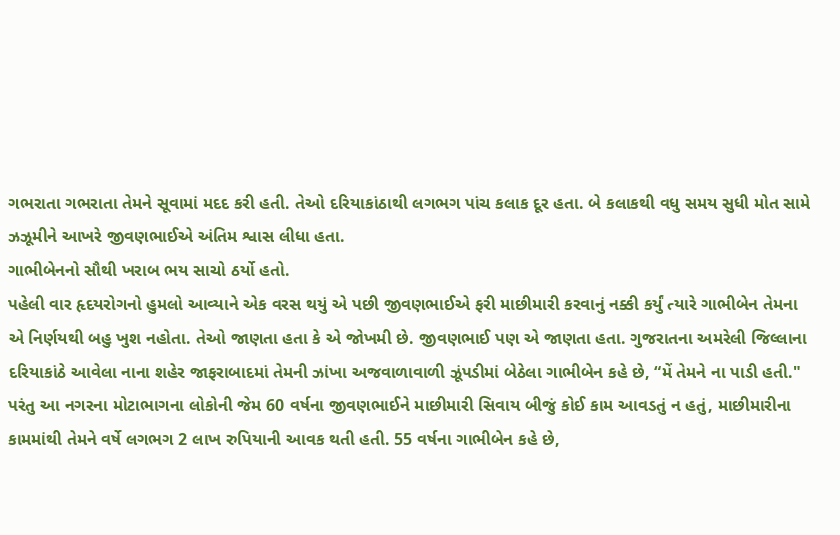ગભરાતા ગભરાતા તેમને સૂવામાં મદદ કરી હતી. તેઓ દરિયાકાંઠાથી લગભગ પાંચ કલાક દૂર હતા. બે કલાકથી વધુ સમય સુધી મોત સામે ઝઝૂમીને આખરે જીવણભાઈએ અંતિમ શ્વાસ લીધા હતા.
ગાભીબેનનો સૌથી ખરાબ ભય સાચો ઠર્યો હતો.
પહેલી વાર હૃદયરોગનો હુમલો આવ્યાને એક વરસ થયું એ પછી જીવણભાઈએ ફરી માછીમારી કરવાનું નક્કી કર્યું ત્યારે ગાભીબેન તેમના એ નિર્ણયથી બહુ ખુશ નહોતા. તેઓ જાણતા હતા કે એ જોખમી છે. જીવણભાઈ પણ એ જાણતા હતા. ગુજરાતના અમરેલી જિલ્લાના દરિયાકાંઠે આવેલા નાના શહેર જાફરાબાદમાં તેમની ઝાંખા અજવાળાવાળી ઝૂંપડીમાં બેઠેલા ગાભીબેન કહે છે, “મેં તેમને ના પાડી હતી."
પરંતુ આ નગરના મોટાભાગના લોકોની જેમ 60 વર્ષના જીવણભાઈને માછીમારી સિવાય બીજું કોઈ કામ આવડતું ન હતું, માછીમારીના કામમાંથી તેમને વર્ષે લગભગ 2 લાખ રુપિયાની આવક થતી હતી. 55 વર્ષના ગાભીબેન કહે છે,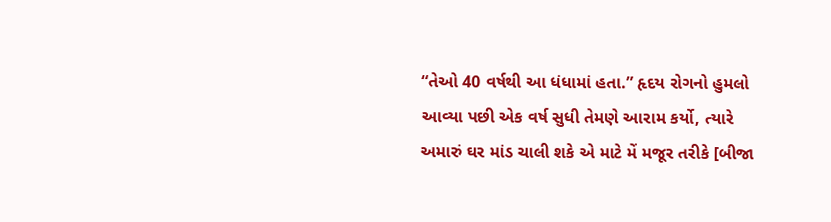“તેઓ 40 વર્ષથી આ ધંધામાં હતા.” હૃદય રોગનો હુમલો આવ્યા પછી એક વર્ષ સુધી તેમણે આરામ કર્યો, ત્યારે અમારું ઘર માંડ ચાલી શકે એ માટે મેં મજૂર તરીકે [બીજા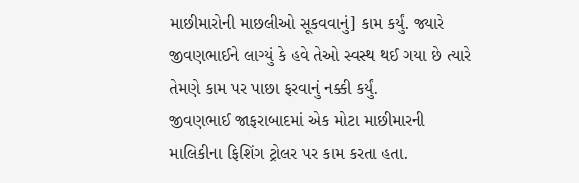માછીમારોની માછલીઓ સૂકવવાનું] કામ કર્યું. જ્યારે જીવણભાઈને લાગ્યું કે હવે તેઓ સ્વસ્થ થઈ ગયા છે ત્યારે તેમણે કામ પર પાછા ફરવાનું નક્કી કર્યું.
જીવણભાઈ જાફરાબાદમાં એક મોટા માછીમારની માલિકીના ફિશિંગ ટ્રોલર પર કામ કરતા હતા.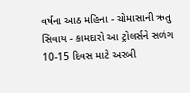વર્ષના આઠ મહિના - ચોમાસાની ઋતુ સિવાય - કામદારો આ ટ્રોલર્સને સળંગ 10-15 દિવસ માટે અરબી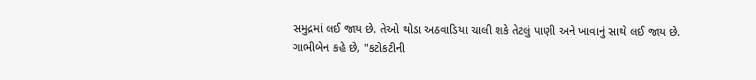સમુદ્રમાં લઈ જાય છે. તેઓ થોડા અઠવાડિયા ચાલી શકે તેટલું પાણી અને ખાવાનું સાથે લઈ જાય છે.
ગાભીબેન કહે છે, "કટોકટીની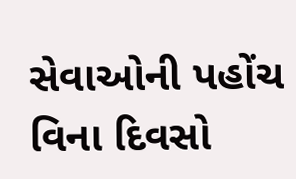સેવાઓની પહોંચ વિના દિવસો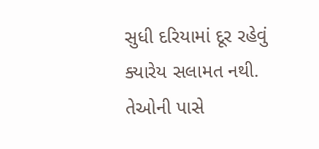સુધી દરિયામાં દૂર રહેવું ક્યારેય સલામત નથી. તેઓની પાસે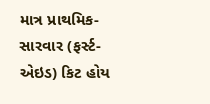માત્ર પ્રાથમિક-સારવાર (ફર્સ્ટ-એઇડ) કિટ હોય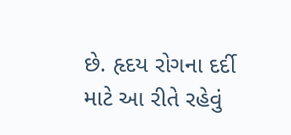છે. હૃદય રોગના દર્દી માટે આ રીતે રહેવું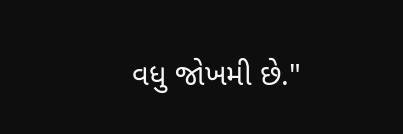વધુ જોખમી છે."